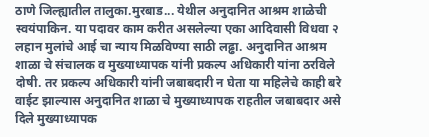ठाणे जिल्ह्यातील तालुका.मुरबाड... येथील अनुदानित आश्रम शाळेची स्वयंपाकिन. या पदावर काम करीत असलेल्या एका आदिवासी विधवा २ लहान मुलांचे आई चा न्याय मिळविण्या साठी लढ्ढा. अनुदानित आश्रम शाळा चे संचालक व मुख्याध्यापक यांनी प्रकल्प अधिकारी यांना ठरविले दोषी. तर प्रकल्प अधिकारी यांनी जबाबदारी न घेता या महिलेचे काही बरे वाईट झाल्यास अनुदानित शाळा चे मुख्याध्यापक राहतील जबाबदार असे दिले मुख्याध्यापक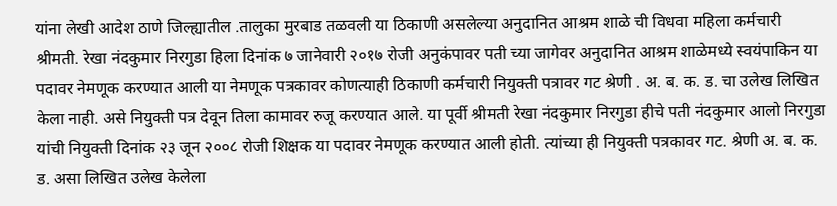यांना लेखी आदेश ठाणे जिल्ह्यातील .तालुका मुरबाड तळवली या ठिकाणी असलेल्या अनुदानित आश्रम शाळे ची विधवा महिला कर्मचारी श्रीमती. रेखा नंदकुमार निरगुडा हिला दिनांक ७ जानेवारी २०१७ रोजी अनुकंपावर पती च्या जागेवर अनुदानित आश्रम शाळेमध्ये स्वयंपाकिन या पदावर नेमणूक करण्यात आली या नेमणूक पत्रकावर कोणत्याही ठिकाणी कर्मचारी नियुक्ती पत्रावर गट श्रेणी . अ. ब. क. ड. चा उलेख लिखित केला नाही. असे नियुक्ती पत्र देवून तिला कामावर रुजू करण्यात आले. या पूर्वी श्रीमती रेखा नंदकुमार निरगुडा हीचे पती नंदकुमार आलो निरगुडा यांची नियुक्ती दिनांक २३ जून २००८ रोजी शिक्षक या पदावर नेमणूक करण्यात आली होती. त्यांच्या ही नियुक्ती पत्रकावर गट. श्रेणी अ. ब. क. ड. असा लिखित उलेख केलेला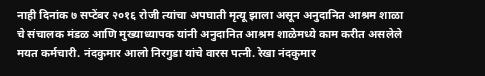नाही दिनांक ७ सप्टेंबर २०१६ रोजी त्यांचा अपघाती मृत्यू झाला असून अनुदानित आश्रम शाळा चे संचालक मंडळ आणि मुख्याध्यापक यांनी अनुदानित आश्रम शाळेमध्ये काम करीत असलेले मयत कर्मचारी. नंदकुमार आलो निरगुडा यांचे वारस पत्नी. रेखा नंदकुमार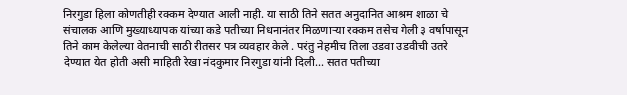निरगुडा हिला कोणतीही रक्कम देण्यात आली नाही. या साठी तिने सतत अनुदानित आश्रम शाळा चे संचालक आणि मुख्याध्यापक यांच्या कडे पतीच्या निधनानंतर मिळणाऱ्या रक्कम तसेच गेली ३ वर्षापासून तिने काम केलेल्या वेतनाची साठी रीतसर पत्र व्यवहार केले . परंतु नेहमीच तिला उडवा उडवीची उतरे देण्यात येत होती असी माहिती रेखा नंदकुमार निरगुडा यांनी दिली... सतत पतीच्या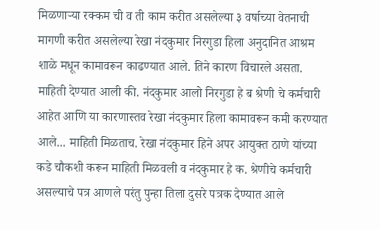मिळणाऱ्या रक्कम ची व ती काम करीत असलेल्या ३ वर्षाच्या वेतनाची मागणी करीत असलेल्या रेखा नंदकुमार निरगुडा हिला अनुदानित आश्रम शाळे मधून कामावरून काढण्यात आले. तिने कारण विचारले असता. माहिती देण्यात आली की. नंदकुमार आलो निरगुडा हे ब श्रेणी चे कर्मचारी आहेत आणि या कारणास्तव रेखा नंदकुमार हिला कामावरून कमी करण्यात आले... माहिती मिळताच. रेखा नंदकुमार हिने अपर आयुक्त ठाणे यांच्या कडे चौकशी करून माहिती मिळवली व नंदकुमार हे क. श्रेणीचे कर्मचारी असल्याचे पत्र आणले परंतु पुन्हा तिला दुसरे पत्रक देण्यात आले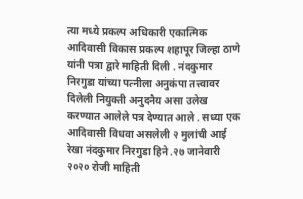त्या मध्ये प्रकल्प अधिकारी एकात्मिक आदिवासी विकास प्रकल्प शहापूर जिल्हा ठाणे यांनी पत्रा द्वारे माहिती दिली . नंदकुमार निरगुडा यांच्या पत्नीला अनुकंपा तत्त्वावर दिलेली नियुक्ती अनुदनैय असा उलेख करण्यात आलेले पत्र देण्यात आले . सध्या एक आदिवासी विधवा असलेली २ मुलांची आई रेखा नंदकुमार निरगुडा हिने .२७ जानेवारी २०२० रोजी माहिती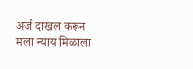अर्ज दाखल करून मला न्याय मिळाला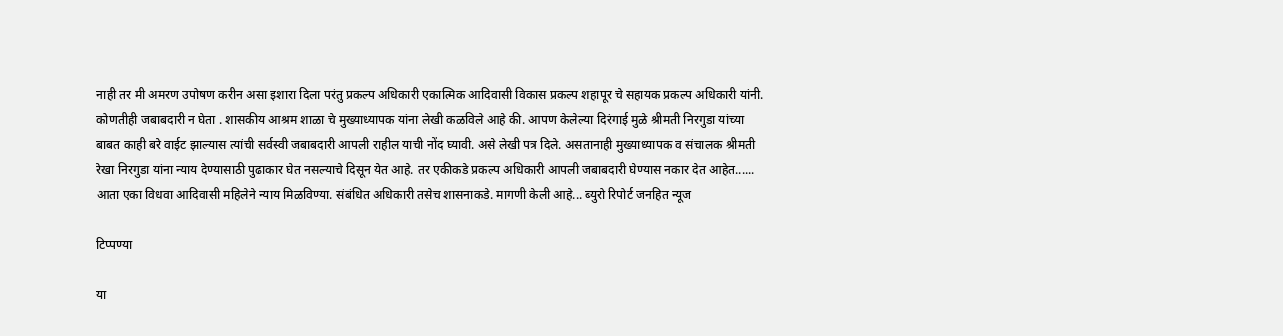नाही तर मी अमरण उपोषण करीन असा इशारा दिला परंतु प्रकल्प अधिकारी एकात्मिक आदिवासी विकास प्रकल्प शहापूर चे सहायक प्रकल्प अधिकारी यांनी. कोणतीही जबाबदारी न घेता . शासकीय आश्रम शाळा चे मुख्याध्यापक यांना लेखी कळविले आहे की. आपण केलेल्या दिरंगाई मुळे श्रीमती निरगुडा यांच्या बाबत काही बरे वाईट झाल्यास त्यांची सर्वस्वी जबाबदारी आपली राहील याची नोंद घ्यावी. असे लेखी पत्र दिले. असतानाही मुख्याध्यापक व संचालक श्रीमती रेखा निरगुडा यांना न्याय देण्यासाठी पुढाकार घेत नसल्याचे दिसून येत आहे. तर एकीकडे प्रकल्प अधिकारी आपली जबाबदारी घेण्यास नकार देत आहेत...... आता एका विधवा आदिवासी महिलेने न्याय मिळविण्या. संबंधित अधिकारी तसेच शासनाकडे. मागणी केली आहे... ब्युरो रिपोर्ट जनहित न्यूज

टिप्पण्या

या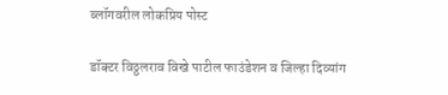ब्लॉगवरील लोकप्रिय पोस्ट

डॉक्टर विठ्ठलराव विखे पाटील फाउंडेशन व जिल्हा दिव्यांग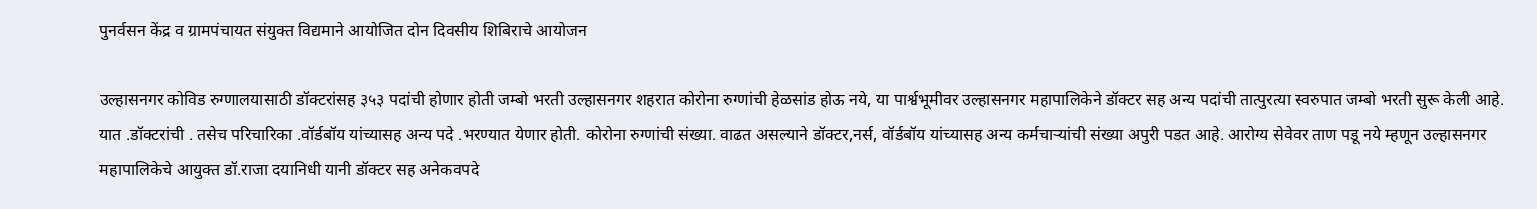पुनर्वसन केंद्र व ग्रामपंचायत संयुक्त विद्यमाने आयोजित दोन दिवसीय शिबिराचे आयोजन

उल्हासनगर कोविड रुग्णालयासाठी डॉक्टरांसह ३५३ पदांची होणार होती जम्बो भरती उल्हासनगर शहरात कोरोना रुग्णांची हेळसांड होऊ नये, या पार्श्वभूमीवर उल्हासनगर महापालिकेने डॉक्टर सह अन्य पदांची तात्पुरत्या स्वरुपात जम्बो भरती सुरू केली आहे. यात .डॉक्टरांची . तसेच परिचारिका .वॉर्डबॉय यांच्यासह अन्य पदे .भरण्यात येणार होती. कोरोना रुग्णांची संख्या. वाढत असल्याने डॉक्टर,नर्स, वॉर्डबॉय यांच्यासह अन्य कर्मचाऱ्यांची संख्या अपुरी पडत आहे. आरोग्य सेवेवर ताण पडू नये म्हणून उल्हासनगर महापालिकेचे आयुक्त डॉ.राजा दयानिधी यानी डॉक्टर सह अनेकवपदे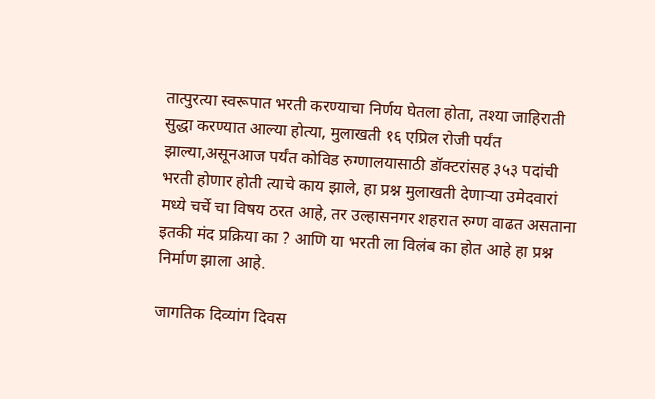तात्पुरत्या स्वरूपात भरती करण्याचा निर्णय घेतला होता, तश्या जाहिराती सुद्धा करण्यात आल्या होत्या, मुलाखती १६ एप्रिल रोजी पर्यंत झाल्या,असूनआज पर्यंत कोविड रुग्णालयासाठी डॉक्टरांसह ३५३ पदांची भरती होणार होती त्याचे काय झाले, हा प्रश्न मुलाखती देणाऱ्या उमेदवारां मध्ये चर्चे चा विषय ठरत आहे, तर उल्हासनगर शहरात रुग्ण वाढत असताना इतकी मंद प्रक्रिया का ? आणि या भरती ला विलंब का होत आहे हा प्रश्न निर्माण झाला आहे.

जागतिक दिव्यांग दिवस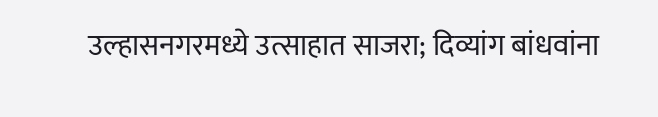उल्हासनगरमध्ये उत्साहात साजरा; दिव्यांग बांधवांना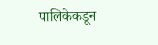पालिकेकडून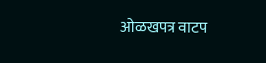ओळखपत्र वाटप